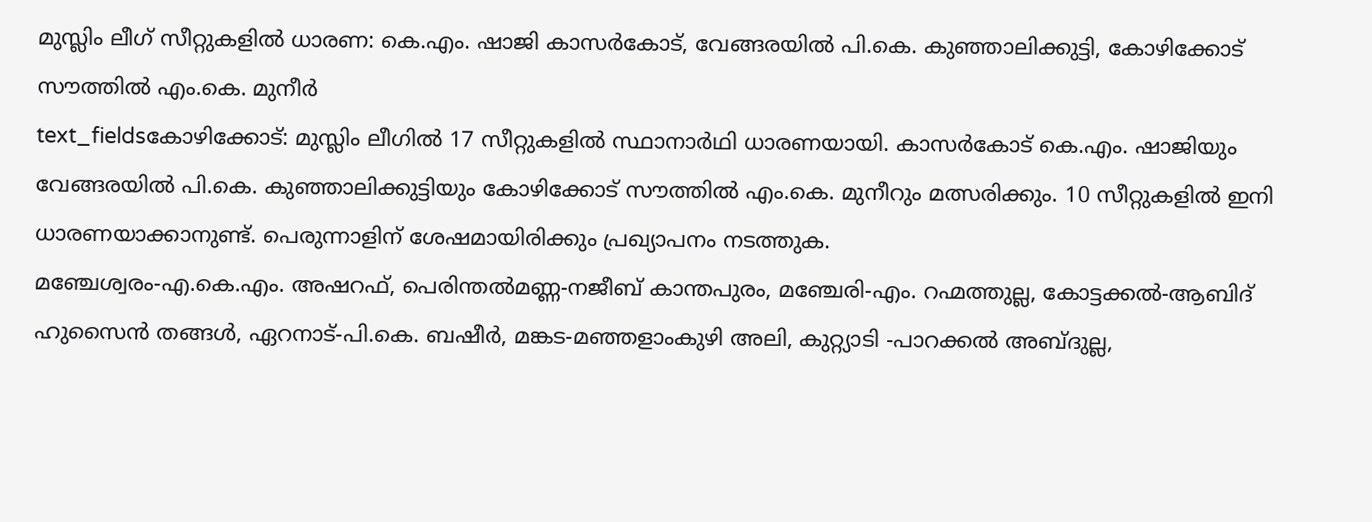മുസ്ലിം ലീഗ് സീറ്റുകളിൽ ധാരണ: കെ.എം. ഷാജി കാസർകോട്, വേങ്ങരയിൽ പി.കെ. കുഞ്ഞാലിക്കുട്ടി, കോഴിക്കോട് സൗത്തിൽ എം.കെ. മുനീർ
text_fieldsകോഴിക്കോട്: മുസ്ലിം ലീഗിൽ 17 സീറ്റുകളിൽ സ്ഥാനാർഥി ധാരണയായി. കാസർകോട് കെ.എം. ഷാജിയും വേങ്ങരയിൽ പി.കെ. കുഞ്ഞാലിക്കുട്ടിയും കോഴിക്കോട് സൗത്തിൽ എം.കെ. മുനീറും മത്സരിക്കും. 10 സീറ്റുകളിൽ ഇനി ധാരണയാക്കാനുണ്ട്. പെരുന്നാളിന് ശേഷമായിരിക്കും പ്രഖ്യാപനം നടത്തുക.
മഞ്ചേശ്വരം-എ.കെ.എം. അഷറഫ്, പെരിന്തൽമണ്ണ-നജീബ് കാന്തപുരം, മഞ്ചേരി-എം. റഹ്മത്തുല്ല, കോട്ടക്കൽ-ആബിദ് ഹുസൈൻ തങ്ങൾ, ഏറനാട്-പി.കെ. ബഷീർ, മങ്കട-മഞ്ഞളാംകുഴി അലി, കുറ്റ്യാടി -പാറക്കൽ അബ്ദുല്ല,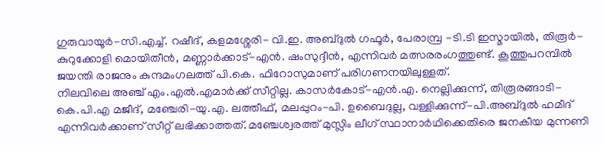ഗുരുവായൂർ-സി.എച്ച്. റഷീദ്, കളമശ്ശേരി- വി.ഇ. അബ്ദുൽ ഗഫൂർ, പേരാമ്പ്ര -ടി.ടി ഇസ്മായിൽ, തിരൂർ-കുറുക്കോളി മൊയിതീൻ, മണ്ണാർക്കാട്-എൻ. ഷംസുദ്ദീൻ, എന്നിവർ മത്സരരംഗത്തുണ്ട്. കൂത്തുപറമ്പിൽ ജയന്തി രാജനും കുന്ദമംഗലത്ത് പി.കെ. ഫിറോസുമാണ് പരിഗണനയിലുള്ളത്.
നിലവിലെ അഞ്ച് എം.എൽ.എമാർക്ക് സീറ്റില്ല. കാസർകോട്-എൻ.എ. നെല്ലിക്കുന്ന്, തിരൂരങ്ങാടി-കെ.പി.എ മജീദ്, മഞ്ചേരി-യു.എ. ലത്തീഫ്, മലപ്പുറം-പി. ഉബൈദുല്ല, വള്ളിക്കുന്ന്-പി.അബ്ദുൽ ഹമീദ് എന്നിവർക്കാണ് സീറ്റ് ലഭിക്കാത്തത്. മഞ്ചേശ്വരത്ത് മുസ്ലിം ലീഗ് സ്ഥാനാർഥിക്കെതിരെ ജനകീയ മുന്നണി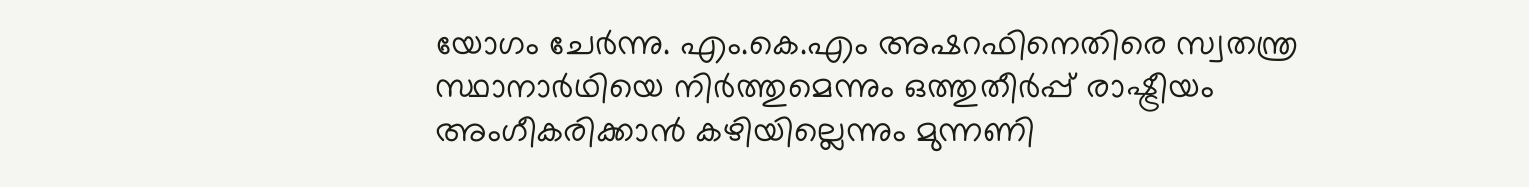യോഗം ചേർന്നു. എം.കെ.എം അഷറഫിനെതിരെ സ്വതന്ത്ര സ്ഥാനാർഥിയെ നിർത്തുമെന്നും ഒത്തുതീർപ്പ് രാഷ്ട്രീയം അംഗീകരിക്കാൻ കഴിയില്ലെന്നും മുന്നണി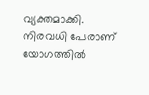വ്യക്തമാക്കി. നിരവധി പേരാണ് യോഗത്തിൽ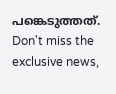പങ്കെടുത്തത്.
Don't miss the exclusive news,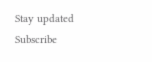Stay updated
Subscribe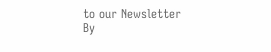to our Newsletter
By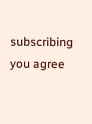subscribing you agree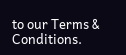to our Terms & Conditions.